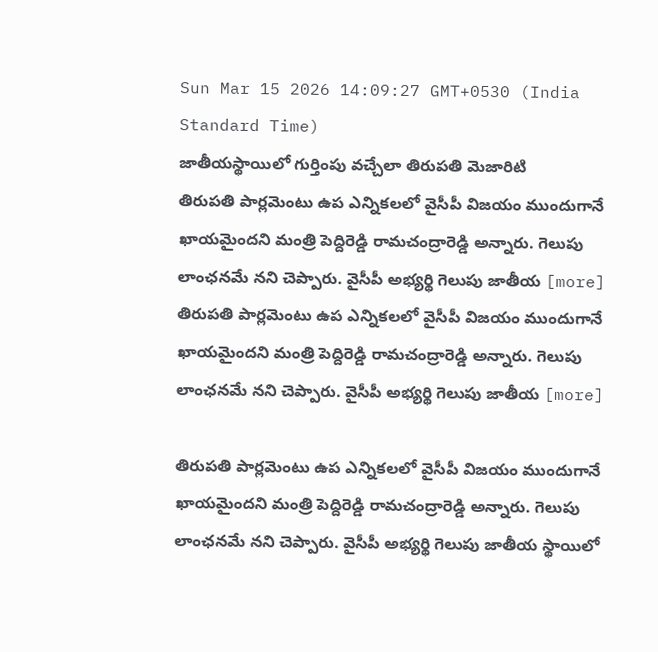Sun Mar 15 2026 14:09:27 GMT+0530 (India Standard Time)
జాతీయస్థాయిలో గుర్తింపు వచ్చేలా తిరుపతి మెజారిటి
తిరుపతి పార్లమెంటు ఉప ఎన్నికలలో వైసీపీ విజయం ముందుగానే ఖాయమైందని మంత్రి పెద్దిరెడ్డి రామచంద్రారెడ్డి అన్నారు. గెలుపు లాంఛనమే నని చెప్పారు. వైసీపీ అభ్యర్థి గెలుపు జాతీయ [more]
తిరుపతి పార్లమెంటు ఉప ఎన్నికలలో వైసీపీ విజయం ముందుగానే ఖాయమైందని మంత్రి పెద్దిరెడ్డి రామచంద్రారెడ్డి అన్నారు. గెలుపు లాంఛనమే నని చెప్పారు. వైసీపీ అభ్యర్థి గెలుపు జాతీయ [more]

తిరుపతి పార్లమెంటు ఉప ఎన్నికలలో వైసీపీ విజయం ముందుగానే ఖాయమైందని మంత్రి పెద్దిరెడ్డి రామచంద్రారెడ్డి అన్నారు. గెలుపు లాంఛనమే నని చెప్పారు. వైసీపీ అభ్యర్థి గెలుపు జాతీయ స్థాయిలో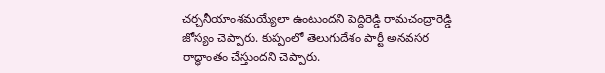చర్చనీయాంశమయ్యేలా ఉంటుందని పెద్దిరెడ్డి రామచంద్రారెడ్డి జోస్యం చెప్పారు. కుప్పంలో తెలుగుదేశం పార్టీ అనవసర రాద్ధాంతం చేస్తుందని చెప్పారు.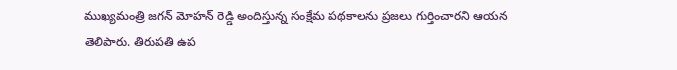ముఖ్యమంత్రి జగన్ మోహన్ రెడ్డి అందిస్తున్న సంక్షేమ పథకాలను ప్రజలు గుర్తించారని ఆయన తెలిపారు. తిరుపతి ఉప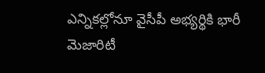ఎన్నికల్లోనూ వైసీపీ అభ్యర్థికి భారీ మెజారిటీ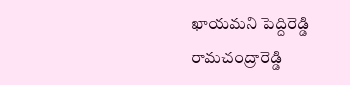ఖాయమని పెద్దిరెడ్డి రామచంద్రారెడ్డి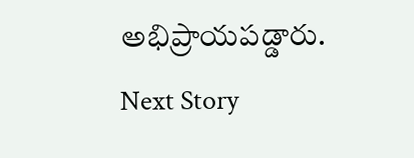అభిప్రాయపడ్డారు.
Next Story